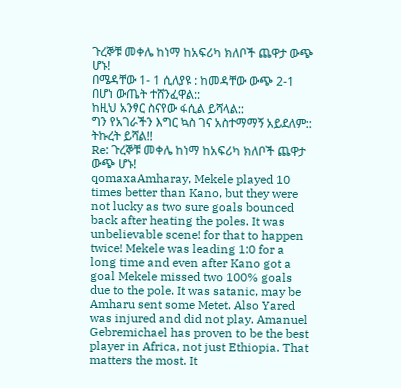ጉረኞቹ መቀሌ ከነማ ከአፍሪካ ክለቦች ጨዋታ ውጭ ሆኑ!
በሜዳቸው 1- 1 ሲለያዩ : ከመዳቸው ውጭ 2-1 በሆነ ውጤት ተሸንፈዋል::
ከዚህ አንፃር ስናየው ፋሲል ይሻላል::
ግን የአገራችን እግር ኳስ ገና አስተማማኝ አይደለም:: ትኩረት ይሻል!!
Re: ጉረኞቹ መቀሌ ከነማ ከአፍሪካ ክለቦች ጨዋታ ውጭ ሆኑ!
qomaxaAmharay, Mekele played 10 times better than Kano, but they were not lucky as two sure goals bounced back after heating the poles. It was unbelievable scene! for that to happen twice! Mekele was leading 1:0 for a long time and even after Kano got a goal Mekele missed two 100% goals due to the pole. It was satanic, may be Amharu sent some Metet. Also Yared was injured and did not play. Amanuel Gebremichael has proven to be the best player in Africa, not just Ethiopia. That matters the most. It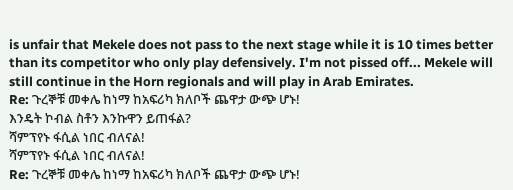is unfair that Mekele does not pass to the next stage while it is 10 times better than its competitor who only play defensively. I'm not pissed off... Mekele will still continue in the Horn regionals and will play in Arab Emirates.
Re: ጉረኞቹ መቀሌ ከነማ ከአፍሪካ ክለቦች ጨዋታ ውጭ ሆኑ!
እንዴት ኮብል ስቶን እንኩዋን ይጠፋል?
ሻምፕየኑ ፋሲል ነበር ብለናል!
ሻምፕየኑ ፋሲል ነበር ብለናል!
Re: ጉረኞቹ መቀሌ ከነማ ከአፍሪካ ክለቦች ጨዋታ ውጭ ሆኑ!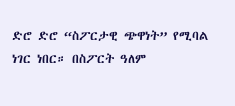ድሮ ድሮ “ስፖርታዊ ጭዋነት” የሚባል ነገር ነበር። በስፖርት ዓለም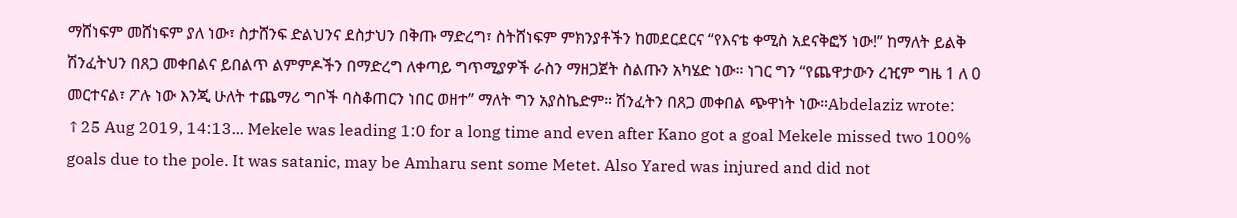ማሸነፍም መሸነፍም ያለ ነው፣ ስታሸንፍ ድልህንና ደስታህን በቅጡ ማድረግ፣ ስትሸነፍም ምክንያቶችን ከመደርደርና “የእናቴ ቀሚስ አደናቅፎኝ ነው!” ከማለት ይልቅ ሽንፈትህን በጸጋ መቀበልና ይበልጥ ልምምዶችን በማድረግ ለቀጣይ ግጥሚያዎች ራስን ማዘጋጀት ስልጡን አካሄድ ነው። ነገር ግን “የጨዋታውን ረዢም ግዜ 1 ለ 0 መርተናል፣ ፖሉ ነው እንጂ ሁለት ተጨማሪ ግቦች ባስቆጠርን ነበር ወዘተ” ማለት ግን አያስኬድም። ሽንፈትን በጸጋ መቀበል ጭዋነት ነው።Abdelaziz wrote: ↑25 Aug 2019, 14:13... Mekele was leading 1:0 for a long time and even after Kano got a goal Mekele missed two 100% goals due to the pole. It was satanic, may be Amharu sent some Metet. Also Yared was injured and did not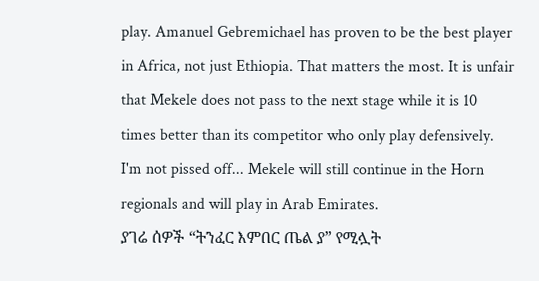play. Amanuel Gebremichael has proven to be the best player in Africa, not just Ethiopia. That matters the most. It is unfair that Mekele does not pass to the next stage while it is 10 times better than its competitor who only play defensively. I'm not pissed off... Mekele will still continue in the Horn regionals and will play in Arab Emirates.
ያገሬ ሰዎች “ትንፈር እምበር ጤል ያ” የሚሏት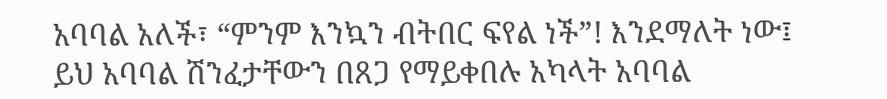አባባል አለች፣ “ምንም እንኳን ብትበር ፍየል ነች”! እንደማለት ነው፤ ይህ አባባል ሽንፈታቸውን በጸጋ የማይቀበሉ አካላት አባባል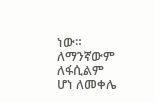ነው።
ለማንኛውም ለፋሲልም ሆነ ለመቀሌ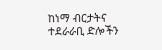ከነማ ብርታትና ተደራራቢ ድሎችን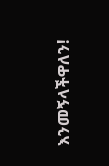እንመኝላችዋለን!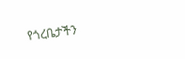የጎረቤታችን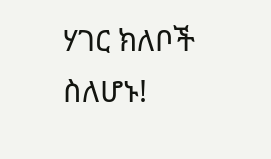ሃገር ክለቦች ስለሆኑ!